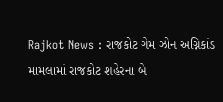Rajkot News : રાજકોટ ગેમ ઝોન અગ્નિકાંડ મામલામાં રાજકોટ શહેરના બે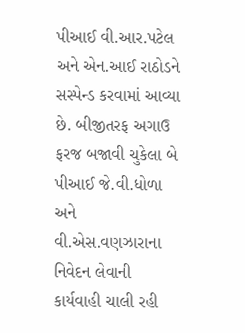પીઆઈ વી.આર.પટેલ અને એન.આઈ રાઠોડને સસ્પેન્ડ કરવામાં આવ્યા છે. બીજીતરફ અગાઉ ફરજ બજાવી ચુકેલા બે પીઆઈ જે.વી.ધોળા અને વી.એસ.વણઝારાના નિવેદન લેવાની કાર્યવાહી ચાલી રહી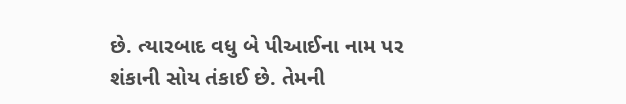છે. ત્યારબાદ વધુ બે પીઆઈના નામ પર શંકાની સોય તંકાઈ છે. તેમની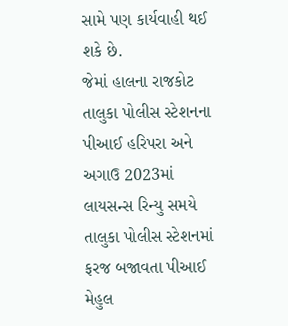સામે પણ કાર્યવાહી થઈ શકે છે.
જેમાં હાલના રાજકોટ તાલુકા પોલીસ સ્ટેશનના પીઆઈ હરિપરા અને અગાઉ 2023માં લાયસન્સ રિન્યુ સમયે તાલુકા પોલીસ સ્ટેશનમાં ફરજ બજાવતા પીઆઈ મેહુલ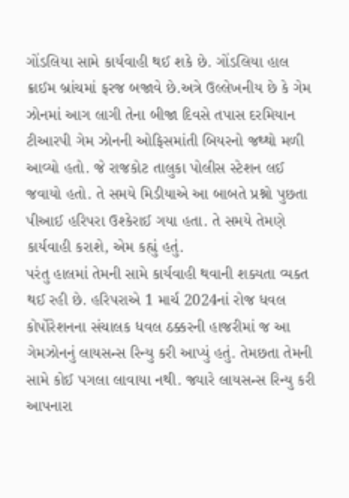ગોંડલિયા સામે કાર્યવાહી થઈ શકે છે. ગોંડલિયા હાલ ક્રાઈમ બ્રાંચમાં ફરજ બજાવે છે.અત્રે ઉલ્લેખનીય છે કે ગેમ ઝોનમાં આગ લાગી તેના બીજા દિવસે તપાસ દરમિયાન ટીઆરપી ગેમ ઝોનની ઓફિસમાંતી બિયરનો જથ્થો મળી આવ્યો હતો. જે રાજકોટ તાલુકા પોલીસ સ્ટેશન લઈ જવાયો હતો. તે સમયે મિડીયાએ આ બાબતે પ્રશ્નો પુછતા પીઆઈ હરિપરા ઉશ્કેરાઈ ગયા હતા. તે સમયે તેમણે કાર્યવાહી કરાશે, એમ કહ્યું હતું.
પરંતુ હાલમાં તેમની સામે કાર્યવાહી થવાની શક્યતા વ્યક્ત થઈ રહી છે. હરિપરાએ 1 માર્ચ 2024નાં રોજ ધવલ કોર્પોરેશનના સંચાલક ધવલ ઠક્કરની હાજરીમાં જ આ ગેમઝોનનું લાયસન્સ રિન્યુ કરી આપ્યું હતું. તેમછતા તેમની સામે કોઈ પગલા લાવાયા નથી. જ્યારે લાયસન્સ રિન્યુ કરી આપનારા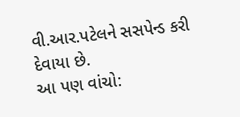વી.આર.પટેલને સસપેન્ડ કરી દેવાયા છે.
આ પણ વાંચો: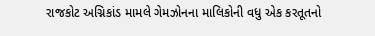રાજકોટ અગ્નિકાંડ મામલે ગેમઝોનના માલિકોની વધુ એક કરતૂતનો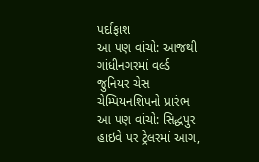પર્દાફાશ
આ પણ વાંચો: આજથી ગાંધીનગરમાં વર્લ્ડ જુનિયર ચેસ ચેમ્પિયનશિપનો પ્રારંભ
આ પણ વાંચો: સિદ્ધપુર હાઇવે પર ટ્રેલરમાં આગ,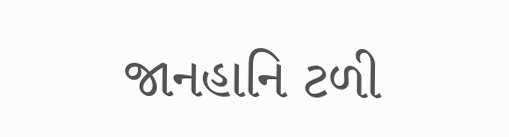જાનહાનિ ટળી